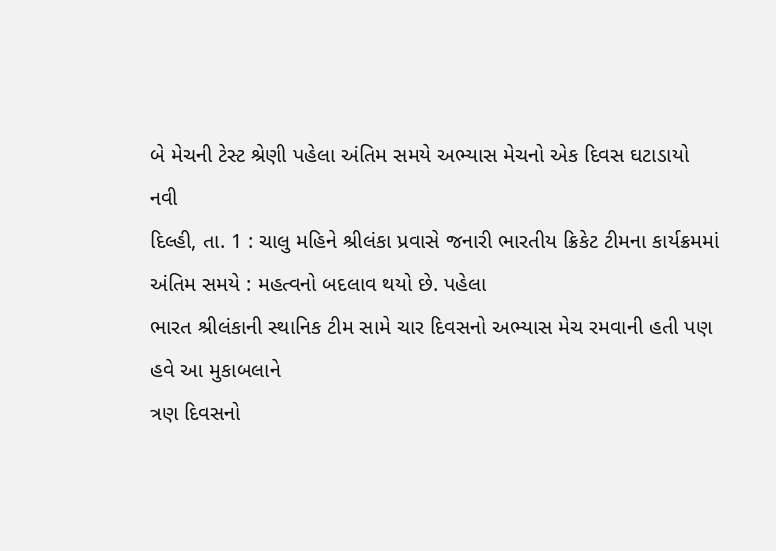બે મેચની ટેસ્ટ શ્રેણી પહેલા અંતિમ સમયે અભ્યાસ મેચનો એક દિવસ ઘટાડાયો
નવી
દિલ્હી, તા. 1 : ચાલુ મહિને શ્રીલંકા પ્રવાસે જનારી ભારતીય ક્રિકેટ ટીમના કાર્યક્રમમાં
અંતિમ સમયે : મહત્વનો બદલાવ થયો છે. પહેલા
ભારત શ્રીલંકાની સ્થાનિક ટીમ સામે ચાર દિવસનો અભ્યાસ મેચ રમવાની હતી પણ હવે આ મુકાબલાને
ત્રણ દિવસનો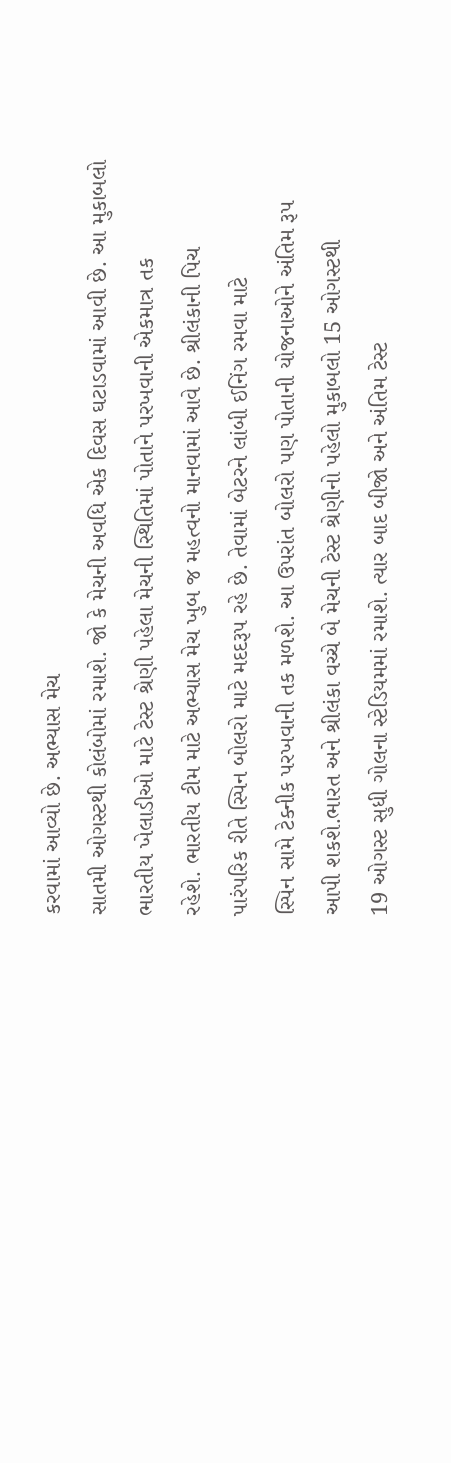કરવામાં આવ્યો છે. અભ્યાસ મેચ
સાતમી ઓગસ્ટથી કોલંબોમાં રમાશે. જો કે મેચની અવધિ એક દિવસ ઘટાડવામાં આવી છે. આ મુકાબલો
ભારતીય ખેલાડીઓ માટે ટેસ્ટ શ્રેણી પહેલા મેચની સ્થિતિમાં પોતાને પરખવાની એકમાત્ર તક
રહેશે. ભારતીય ટીમ માટે અભ્યાસ મેચ ખુબ જ મહત્વનો માનવામાં આવે છે. શ્રીલંકાની પિચ
પારંપરિક રીતે સ્પિન બોલરો માટે મદદરૂપ રહે છે. તેવામાં બેટરને લાંબી ઈનિંગ રમવા માટે
સ્પિન સામે ટેક્નીક પરખવાની તક મળશે. આ ઉપરાંત બોલરો પણ પોતાની યોજનાઓને અંતિમ રૂપ
આપી શકશે.ભારત અને શ્રીલંકા વચ્ચે બે મેચની ટેસ્ટ શ્રેણીનો પહેલો મુકાબલો 15 ઓગસ્ટથી
19 ઓગસ્ટ સુધી ગોલના સ્ટેડિયમમાં રમાશે. ત્યાર બાદ બીજો અને અંતિમ ટેસ્ટ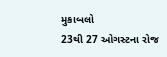મુકાબલો
23થી 27 ઓગસ્ટના રોજ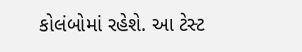કોલંબોમાં રહેશે. આ ટેસ્ટ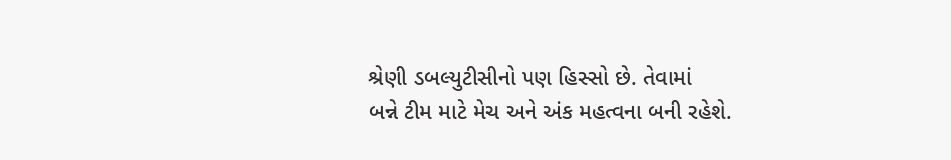શ્રેણી ડબલ્યુટીસીનો પણ હિસ્સો છે. તેવામાં
બન્ને ટીમ માટે મેચ અને અંક મહત્વના બની રહેશે.